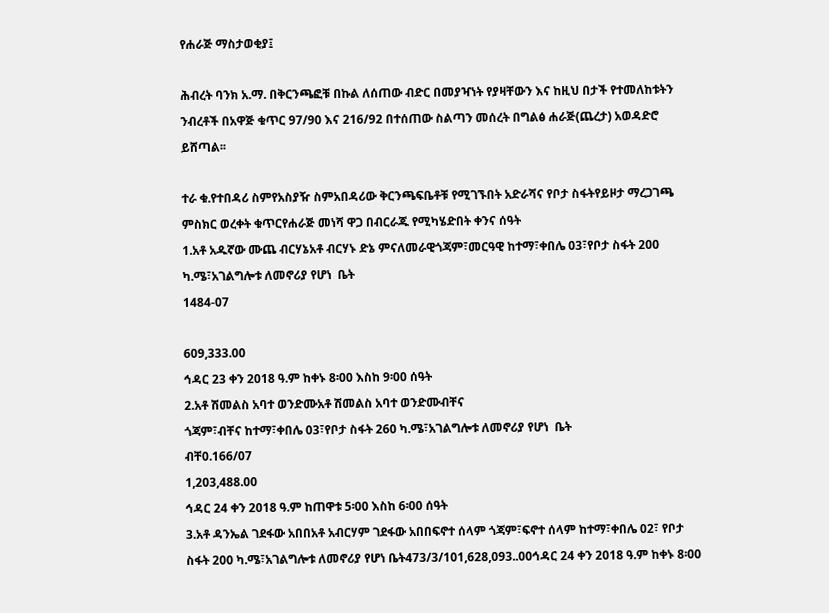የሐራጅ ማስታወቂያ፤

ሕብረት ባንክ አ.ማ. በቅርንጫፎቹ በኩል ለሰጠው ብድር በመያዣነት የያዛቸውን እና ከዚህ በታች የተመለከቱትን ንብረቶች በአዋጅ ቁጥር 97/90 እና 216/92 በተሰጠው ስልጣን መሰረት በግልፅ ሐራጅ(ጨረታ) አወዳድሮ ይሸጣል፡፡

ተራ ቁ.የተበዳሪ ስምየአስያዥ ስምአበዳሪው ቅርንጫፍቤቶቹ የሚገኙበት አድራሻና የቦታ ስፋትየይዞታ ማረጋገጫ ምስክር ወረቀት ቁጥርየሐራጅ መነሻ ዋጋ በብርራጁ የሚካሄድበት ቀንና ሰዓት
1.አቶ አዱኛው ሙጨ ብርሃኔአቶ ብርሃኑ ድኔ ምናለመራዊጎጃም፣መርዓዊ ከተማ፣ቀበሌ 03፣የቦታ ስፋት 200 ካ.ሜ፣አገልግሎቱ ለመኖሪያ የሆነ  ቤት
1484-07

609,333.00
ኅዳር 23 ቀን 2018 ዓ.ም ከቀኑ 8፡00 እስከ 9፡00 ሰዓት
2.አቶ ሽመልስ አባተ ወንድሙአቶ ሽመልስ አባተ ወንድሙብቸና
ጎጃም፣ብቸና ከተማ፣ቀበሌ 03፣የቦታ ስፋት 260 ካ.ሜ፣አገልግሎቱ ለመኖሪያ የሆነ  ቤት
ብቸ0.166/07
1,203,488.00
ኅዳር 24 ቀን 2018 ዓ.ም ከጠዋቱ 5፡00 እስከ 6፡00 ሰዓት
3.አቶ ዳንኤል ገደፋው አበበአቶ አብርሃም ገደፋው አበበፍኖተ ሰላም ጎጃም፣ፍኖተ ሰላም ከተማ፣ቀበሌ 02፣ የቦታ ስፋት 200 ካ.ሜ፣አገልግሎቱ ለመኖሪያ የሆነ ቤት473/3/101,628,093..00ኅዳር 24 ቀን 2018 ዓ.ም ከቀኑ 8፡00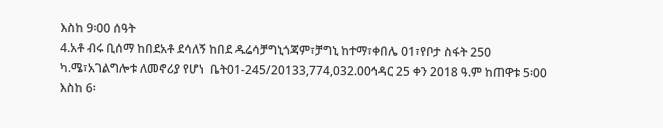እስከ 9፡00 ሰዓት
4.አቶ ብሩ ቢሰማ ከበደአቶ ደሳለኝ ከበደ ዱሬሳቻግኒጎጃም፣ቻግኒ ከተማ፣ቀበሌ 01፣የቦታ ስፋት 250 ካ.ሜ፣አገልግሎቱ ለመኖሪያ የሆነ  ቤት01-245/20133,774,032.00ኅዳር 25 ቀን 2018 ዓ.ም ከጠዋቱ 5፡00 እስከ 6፡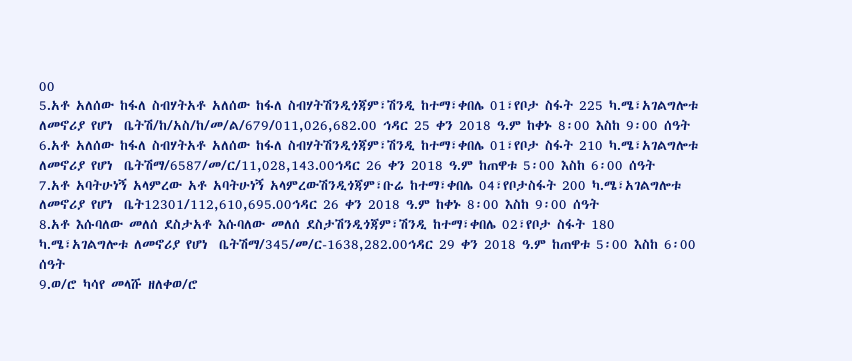00
5.አቶ አለሰው ከፋለ ስብሃትአቶ አለሰው ከፋለ ስብሃትሽንዲጎጃም፣ሽንዲ ከተማ፣ቀበሌ 01፣የቦታ ስፋት 225 ካ.ሜ፣አገልግሎቱ ለመኖሪያ የሆነ  ቤትሽ/ከ/አስ/ከ/መ/ል/679/011,026,682.00 ኅዳር 25 ቀን 2018 ዓ.ም ከቀኑ 8፡00 እስከ 9፡00 ሰዓት
6.አቶ አለሰው ከፋለ ስብሃትአቶ አለሰው ከፋለ ስብሃትሽንዲጎጃም፣ሽንዲ ከተማ፣ቀበሌ 01፣የቦታ ስፋት 210 ካ.ሜ፣አገልግሎቱ ለመኖሪያ የሆነ  ቤትሽማ/6587/መ/ር/11,028,143.00ኅዳር 26 ቀን 2018 ዓ.ም ከጠዋቱ 5፡00 እስከ 6፡00 ሰዓት
7.አቶ አባትሁነኝ አላምረው አቶ አባትሁነኝ አላምረውሽንዲጎጃም፣ቡሬ ከተማ፣ቀበሌ 04፣የቦታስፋት 200 ካ.ሜ፣አገልግሎቱ ለመኖሪያ የሆነ  ቤት12301/112,610,695.00ኅዳር 26 ቀን 2018 ዓ.ም ከቀኑ 8፡00 እስከ 9፡00 ሰዓት
8.አቶ እሱባለው መለሰ ደስታአቶ እሱባለው መለሰ ደስታሽንዲጎጃም፣ሽንዲ ከተማ፣ቀበሌ 02፣የቦታ ስፋት 180 ካ.ሜ፣አገልግሎቱ ለመኖሪያ የሆነ  ቤትሽማ/345/መ/ር-1638,282.00ኅዳር 29 ቀን 2018 ዓ.ም ከጠዋቱ 5፡00 እስከ 6፡00 ሰዓት
9.ወ/ሮ ካሳየ መላሹ ዘለቀወ/ሮ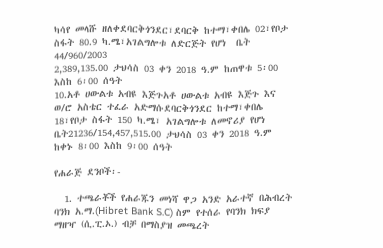ካሳየ መላሹ ዘለቀደባርቅጎንደር፣ደባርቅ ከተማ፣ቀበሌ 02፣የቦታ ስፋት 80.9 ካ.ሜ፣አገልግሎቱ ለድርጅት የሆነ  ቤት
44/960/2003
2,389,135.00 ታህሳስ 03 ቀን 2018 ዓ.ም ከጠዋቱ 5፡00 እስከ 6፡00 ሰዓት
10.አቶ ሀውልቱ አብዩ እጅጉአቶ ሀውልቱ አብዩ እጅጉ እና ወ/ሮ አስቴር ተፈራ አድማሱደባርቅጎንደር ከተማ፣ቀበሌ 18፣የቦታ ስፋት 150 ካ.ሜ፣ አገልግሎቱ ለመኖሪያ የሆነ  ቤት21236/154,457,515.00 ታህሳስ 03 ቀን 2018 ዓ.ም ከቀኑ 8፡00 እስከ 9፡00 ሰዓት

የሐራጅ ደንቦች፡-

  1. ተጫራቾች የሐራጁን መነሻ ዋጋ አንድ አራተኛ በሕብረት ባንክ አ.ማ.(Hibret Bank S.C) ስም የተሰራ የባንክ ክፍያ ማዘዣ (ሲ.ፒ.ኦ.) ብቻ በማስያዝ መጫረት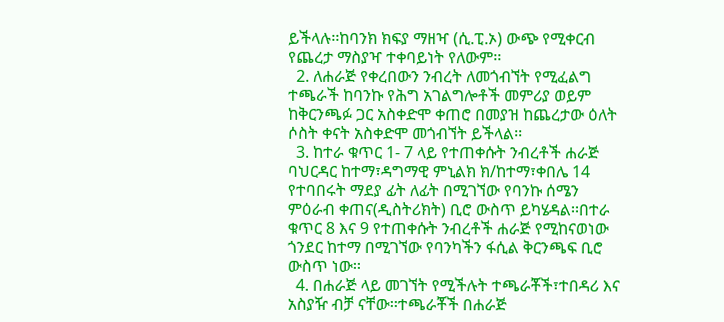ይችላሉ፡፡ከባንክ ክፍያ ማዘዣ (ሲ.ፒ.ኦ) ውጭ የሚቀርብ የጨረታ ማስያዣ ተቀባይነት የለውም፡፡
  2. ለሐራጅ የቀረበውን ንብረት ለመጎብኘት የሚፈልግ ተጫራች ከባንኩ የሕግ አገልግሎቶች መምሪያ ወይም ከቅርንጫፉ ጋር አስቀድሞ ቀጠሮ በመያዝ ከጨረታው ዕለት ሶስት ቀናት አስቀድሞ መጎብኘት ይችላል፡፡
  3. ከተራ ቁጥር 1- 7 ላይ የተጠቀሱት ንብረቶች ሐራጅ ባህርዳር ከተማ፣ዳግማዊ ምኒልክ ክ/ከተማ፣ቀበሌ 14 የተባበሩት ማደያ ፊት ለፊት በሚገኘው የባንኩ ሰሜን ምዕራብ ቀጠና(ዲስትሪክት) ቢሮ ውስጥ ይካሄዳል፡፡በተራ ቁጥር 8 እና 9 የተጠቀሱት ንብረቶች ሐራጅ የሚከናወነው ጎንደር ከተማ በሚገኘው የባንካችን ፋሲል ቅርንጫፍ ቢሮ ውስጥ ነው፡፡
  4. በሐራጅ ላይ መገኘት የሚችሉት ተጫራቾች፣ተበዳሪ እና አስያዥ ብቻ ናቸው፡፡ተጫራቾች በሐራጅ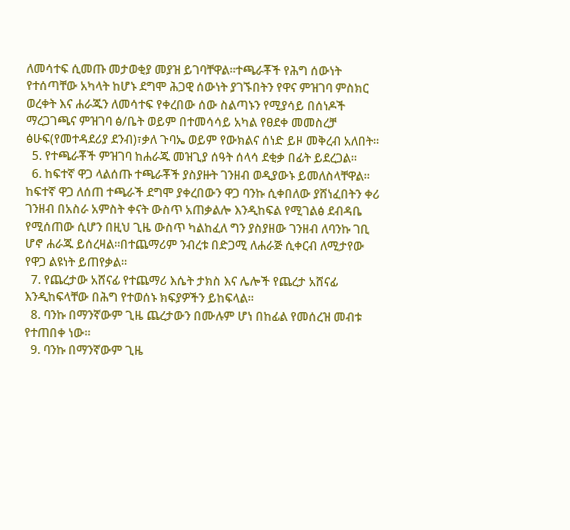ለመሳተፍ ሲመጡ መታወቂያ መያዝ ይገባቸዋል፡፡ተጫራቾች የሕግ ሰውነት የተሰጣቸው አካላት ከሆኑ ደግሞ ሕጋዊ ሰውነት ያገኙበትን የዋና ምዝገባ ምስክር ወረቀት እና ሐራጁን ለመሳተፍ የቀረበው ሰው ስልጣኑን የሚያሳይ በሰነዶች ማረጋገጫና ምዝገባ ፅ/ቤት ወይም በተመሳሳይ አካል የፀደቀ መመስረቻ ፅሁፍ(የመተዳደሪያ ደንብ)፣ቃለ ጉባኤ ወይም የውክልና ሰነድ ይዞ መቅረብ አለበት፡፡
  5. የተጫራቾች ምዝገባ ከሐራጁ መዝጊያ ሰዓት ሰላሳ ደቂቃ በፊት ይደረጋል፡፡
  6. ከፍተኛ ዋጋ ላልሰጡ ተጫራቾች ያስያዙት ገንዘብ ወዲያውኑ ይመለስላቸዋል፡፡ከፍተኛ ዋጋ ለሰጠ ተጫራች ደግሞ ያቀረበውን ዋጋ ባንኩ ሲቀበለው ያሸነፈበትን ቀሪ ገንዘብ በአስራ አምስት ቀናት ውስጥ አጠቃልሎ እንዲከፍል የሚገልፅ ደብዳቤ የሚሰጠው ሲሆን በዚህ ጊዜ ውስጥ ካልከፈለ ግን ያስያዘው ገንዘብ ለባንኩ ገቢ ሆኖ ሐራጁ ይሰረዛል፡፡በተጨማሪም ንብረቱ በድጋሚ ለሐራጅ ሲቀርብ ለሚታየው የዋጋ ልዩነት ይጠየቃል፡፡
  7. የጨረታው አሸናፊ የተጨማሪ እሴት ታክስ እና ሌሎች የጨረታ አሸናፊ እንዲከፍላቸው በሕግ የተወሰኑ ክፍያዎችን ይከፍላል፡፡
  8. ባንኩ በማንኛውም ጊዜ ጨረታውን በሙሉም ሆነ በከፊል የመሰረዝ መብቱ የተጠበቀ ነው፡፡
  9. ባንኩ በማንኛውም ጊዜ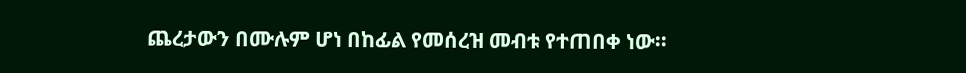ጨረታውን በሙሉም ሆነ በከፊል የመሰረዝ መብቱ የተጠበቀ ነው፡፡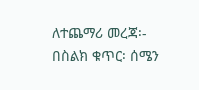ለተጨማሪ መረጃ፡- በስልክ ቁጥር፡ ሰሜን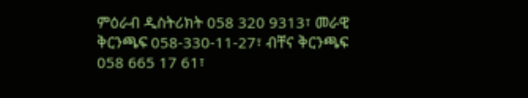ምዕራብ ዲስትሪክት 058 320 9313፣ መራዊ ቅርንጫፍ 058-330-11-27፣ ብቸና ቅርንጫፍ 058 665 17 61፣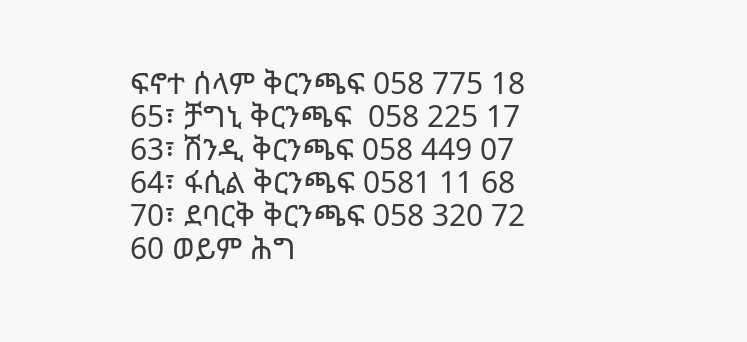ፍኖተ ሰላም ቅርንጫፍ 058 775 18 65፣ ቻግኒ ቅርንጫፍ  058 225 17 63፣ ሽንዲ ቅርንጫፍ 058 449 07 64፣ ፋሲል ቅርንጫፍ 0581 11 68 70፣ ደባርቅ ቅርንጫፍ 058 320 72 60 ወይም ሕግ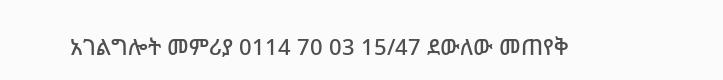አገልግሎት መምሪያ 0114 70 03 15/47 ደውለው መጠየቅ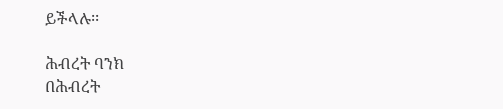ይችላሉ፡፡

ሕብረት ባንክ
በሕብረት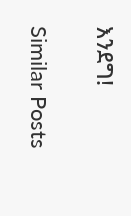እንደግ!

Similar Posts